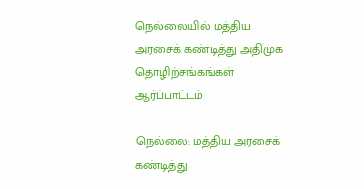நெல்லையில் மத்திய அரசைக் கண்டித்து அதிமுக தொழிற்சங்கங்கள் ஆர்ப்பாட்டம்

நெல்லை: மத்திய அரசைக் கண்டித்து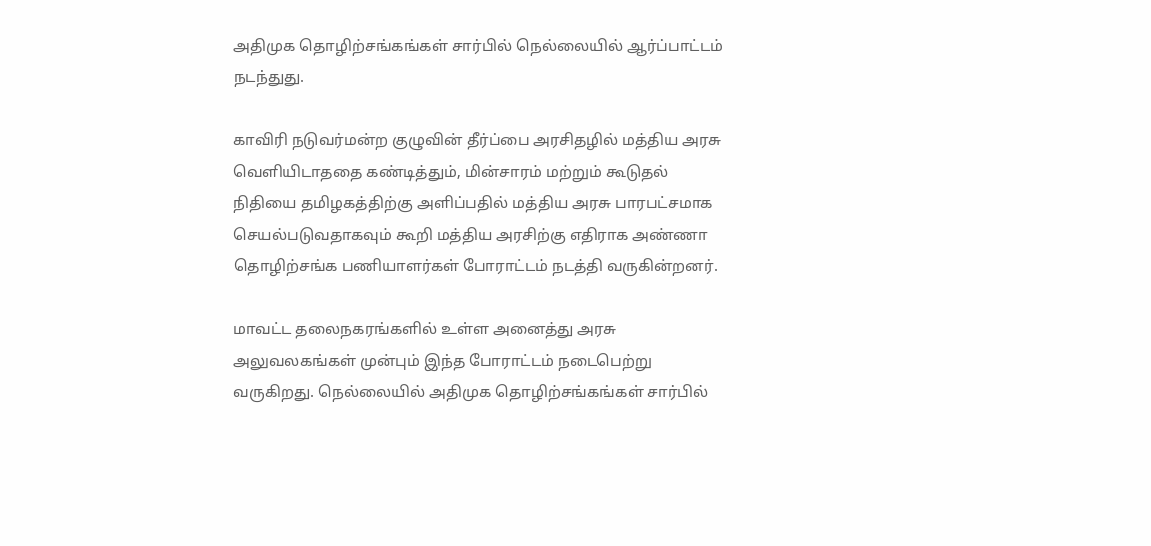அதிமுக தொழிற்சங்கங்கள் சார்பில் நெல்லையில் ஆர்ப்பாட்டம் நடந்துது.

காவிரி நடுவர்மன்ற குழுவின் தீர்ப்பை அரசிதழில் மத்திய அரசு வெளியிடாததை கண்டித்தும், மின்சாரம் மற்றும் கூடுதல் நிதியை தமிழகத்திற்கு அளிப்பதில் மத்திய அரசு பாரபட்சமாக செயல்படுவதாகவும் கூறி மத்திய அரசிற்கு எதிராக அண்ணா தொழிற்சங்க பணியாளர்கள் போராட்டம் நடத்தி வருகின்றனர்.

மாவட்ட தலைநகரங்களில் உள்ள அனைத்து அரசு அலுவலகங்கள் முன்பும் இந்த போராட்டம் நடைபெற்று வருகிறது. நெல்லையில் அதிமுக தொழிற்சங்கங்கள் சார்பில்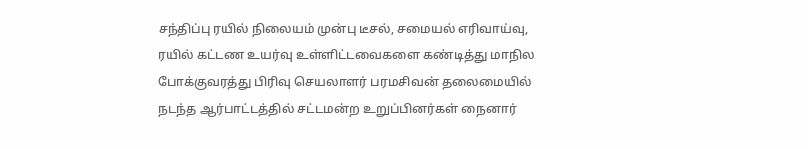சந்திப்பு ரயில் நிலையம் முன்பு டீசல், சமையல் எரிவாய்வு, ரயில் கட்டண உயர்வு உள்ளிட்டவைகளை கண்டித்து மாநில போக்குவரத்து பிரிவு செயலாளர் பரமசிவன் தலைமையில் நடந்த ஆர்பாட்டத்தில் சட்டமன்ற உறுப்பினர்கள் நைனார்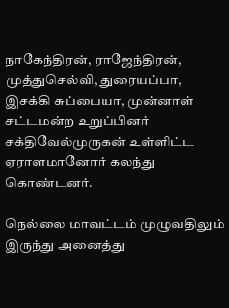நாகேந்திரன், ராஜேந்திரன், முத்துசெல்வி, துரையப்பா, இசக்கி சுப்பையா, முன்னாள் சட்டமன்ற உறுப்பினர் சக்திவேல்முருகன் உள்ளிட்ட ஏராளமானோர் கலந்து கொண்டனர்.

நெல்லை மாவட்டம் முழுவதிலும் இருந்து அனைத்து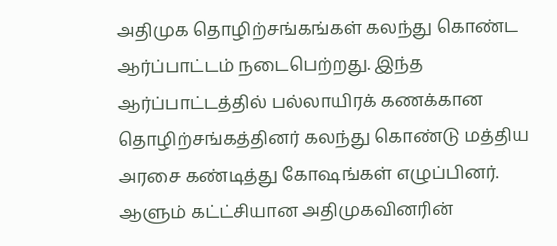அதிமுக தொழிற்சங்கங்கள் கலந்து கொண்ட ஆர்ப்பாட்டம் நடைபெற்றது. இந்த ஆர்ப்பாட்டத்தில் பல்லாயிரக் கணக்கான தொழிற்சங்கத்தினர் கலந்து கொண்டு மத்திய அரசை கண்டித்து கோஷங்கள் எழுப்பினர். ஆளும் கட்ட்சியான அதிமுகவினரின்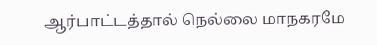ஆர்பாட்டத்தால் நெல்லை மாநகரமே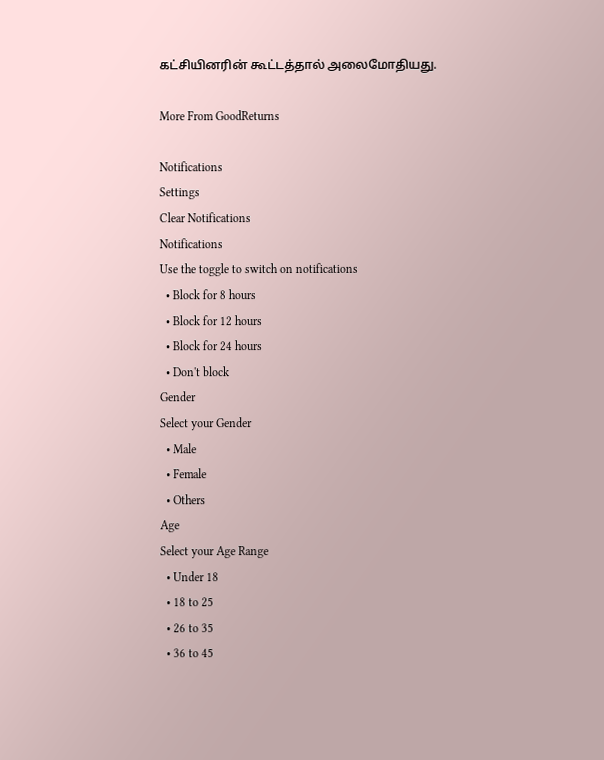கட்சியினரின் கூட்டத்தால் அலைமோதியது.

More From GoodReturns

Notifications
Settings
Clear Notifications
Notifications
Use the toggle to switch on notifications
  • Block for 8 hours
  • Block for 12 hours
  • Block for 24 hours
  • Don't block
Gender
Select your Gender
  • Male
  • Female
  • Others
Age
Select your Age Range
  • Under 18
  • 18 to 25
  • 26 to 35
  • 36 to 45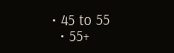• 45 to 55
  • 55+